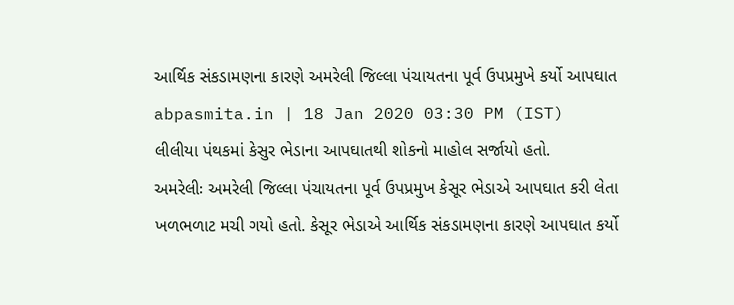આર્થિક સંકડામણના કારણે અમરેલી જિલ્લા પંચાયતના પૂર્વ ઉપપ્રમુખે કર્યો આપઘાત
abpasmita.in | 18 Jan 2020 03:30 PM (IST)
લીલીયા પંથકમાં કેસુર ભેડાના આપઘાતથી શોકનો માહોલ સર્જાયો હતો.
અમરેલીઃ અમરેલી જિલ્લા પંચાયતના પૂર્વ ઉપપ્રમુખ કેસૂર ભેડાએ આપઘાત કરી લેતા ખળભળાટ મચી ગયો હતો. કેસૂર ભેડાએ આર્થિક સંકડામણના કારણે આપઘાત કર્યો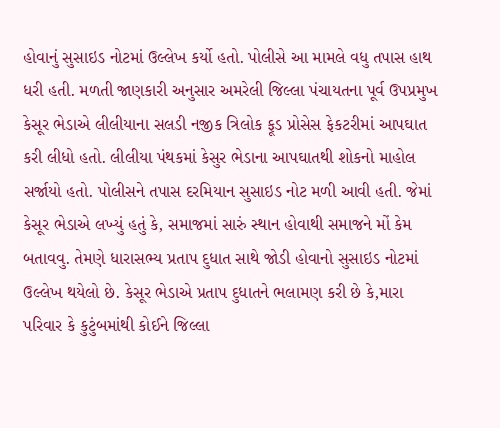હોવાનું સુસાઇડ નોટમાં ઉલ્લેખ કર્યો હતો. પોલીસે આ મામલે વધુ તપાસ હાથ ધરી હતી. મળતી જાણકારી અનુસાર અમરેલી જિલ્લા પંચાયતના પૂર્વ ઉપપ્રમુખ કેસૂર ભેડાએ લીલીયાના સલડી નજીક ત્રિલોક ફૂડ પ્રોસેસ ફેકટરીમાં આપઘાત કરી લીધો હતો. લીલીયા પંથકમાં કેસુર ભેડાના આપઘાતથી શોકનો માહોલ સર્જાયો હતો. પોલીસને તપાસ દરમિયાન સુસાઇડ નોટ મળી આવી હતી. જેમાં કેસૂર ભેડાએ લખ્યું હતું કે, સમાજમાં સારું સ્થાન હોવાથી સમાજને મોં કેમ બતાવવુ. તેમણે ધારાસભ્ય પ્રતાપ દુધાત સાથે જોડી હોવાનો સુસાઇડ નોટમાં ઉલ્લેખ થયેલો છે. કેસૂર ભેડાએ પ્રતાપ દુધાતને ભલામણ કરી છે કે,મારા પરિવાર કે કુટુંબમાંથી કોઈને જિલ્લા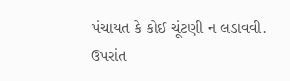પંચાયત કે કોઈ ચૂંટણી ન લડાવવી. ઉપરાંત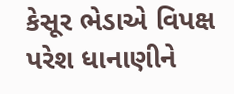કેસૂર ભેડાએ વિપક્ષ પરેશ ધાનાણીને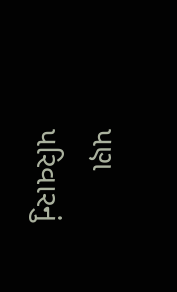પણ પરિવારનું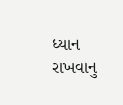ધ્યાન રાખવાનુ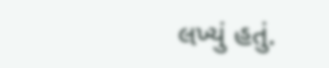લખ્યું હતું.